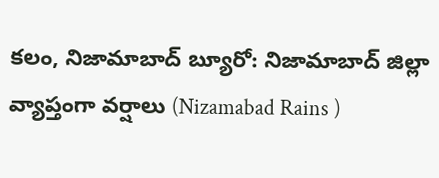కలం, నిజామాబాద్ బ్యూరో: నిజామాబాద్ జిల్లా వ్యాప్తంగా వర్షాలు (Nizamabad Rains )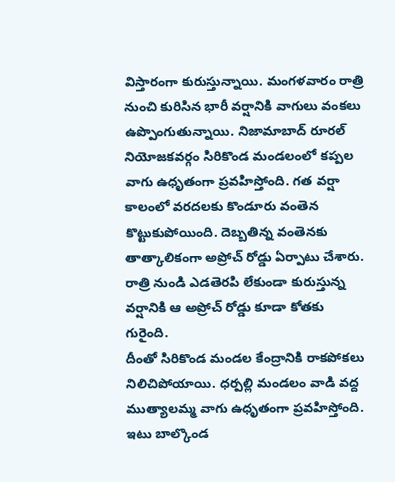విస్తారంగా కురుస్తున్నాయి. మంగళవారం రాత్రి నుంచి కురిసిన భారీ వర్షానికి వాగులు వంకలు ఉప్పొంగుతున్నాయి. నిజామాబాద్ రూరల్ నియోజకవర్గం సిరికొండ మండలంలో కప్పల వాగు ఉధృతంగా ప్రవహిస్తోంది. గత వర్షా కాలంలో వరదలకు కొండూరు వంతెన కొట్టుకుపోయింది. దెబ్బతిన్న వంతెనకు తాత్కాలికంగా అప్రోచ్ రోడ్డు ఏర్పాటు చేశారు. రాత్రి నుండి ఎడతెరపి లేకుండా కురుస్తున్న వర్షానికి ఆ అప్రోచ్ రోడ్డు కూడా కోతకు గురైంది.
దీంతో సిరికొండ మండల కేంద్రానికి రాకపోకలు నిలిచిపోయాయి. ధర్పల్లి మండలం వాడి వద్ద ముత్యాలమ్మ వాగు ఉధృతంగా ప్రవహిస్తోంది. ఇటు బాల్కొండ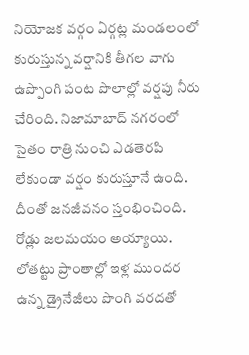నియోజక వర్గం ఏర్గట్ల మండలంలో కురుస్తున్న వర్షానికి తీగల వాగు ఉప్పొంగి పంట పొలాల్లో వర్షపు నీరు చేరింది. నిజామాబాద్ నగరంలో సైతం రాత్రి నుంచి ఎడతెరపి లేకుండా వర్షం కురుస్తూనే ఉంది. దీంతో జనజీవనం స్తంభించింది. రోడ్లు జలమయం అయ్యాయి. లోతట్టు ప్రాంతాల్లో ఇళ్ల ముందర ఉన్న డ్రైనేజీలు పొంగి వరదతో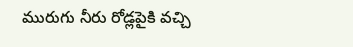మురుగు నీరు రోడ్లపైకి వచ్చి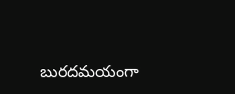బురదమయంగా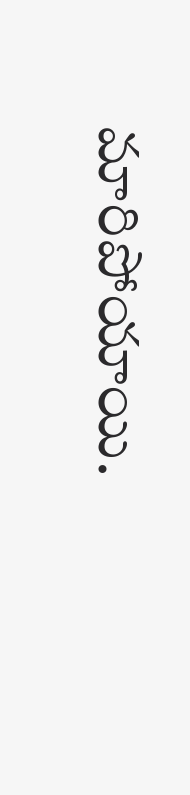మారిపోయాయి.